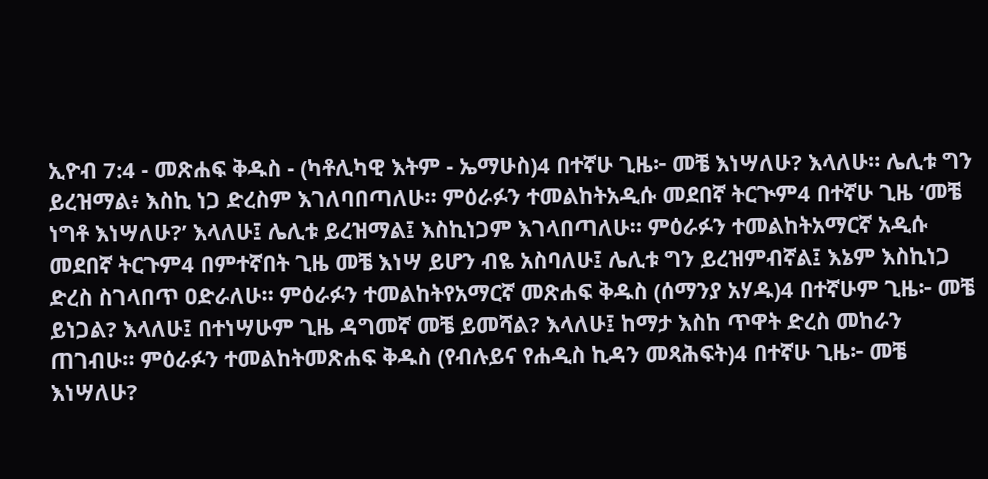ኢዮብ 7:4 - መጽሐፍ ቅዱስ - (ካቶሊካዊ እትም - ኤማሁስ)4 በተኛሁ ጊዜ፦ መቼ እነሣለሁ? እላለሁ። ሌሊቱ ግን ይረዝማል፥ እስኪ ነጋ ድረስም እገለባበጣለሁ። ምዕራፉን ተመልከትአዲሱ መደበኛ ትርጒም4 በተኛሁ ጊዜ ‘መቼ ነግቶ እነሣለሁ?’ እላለሁ፤ ሌሊቱ ይረዝማል፤ እስኪነጋም እገላበጣለሁ። ምዕራፉን ተመልከትአማርኛ አዲሱ መደበኛ ትርጉም4 በምተኛበት ጊዜ መቼ እነሣ ይሆን ብዬ አስባለሁ፤ ሌሊቱ ግን ይረዝምብኛል፤ እኔም እስኪነጋ ድረስ ስገላበጥ ዐድራለሁ። ምዕራፉን ተመልከትየአማርኛ መጽሐፍ ቅዱስ (ሰማንያ አሃዱ)4 በተኛሁም ጊዜ፦ መቼ ይነጋል? እላለሁ፤ በተነሣሁም ጊዜ ዳግመኛ መቼ ይመሻል? እላለሁ፤ ከማታ እስከ ጥዋት ድረስ መከራን ጠገብሁ። ምዕራፉን ተመልከትመጽሐፍ ቅዱስ (የብሉይና የሐዲስ ኪዳን መጻሕፍት)4 በተኛሁ ጊዜ፦ መቼ እነሣለሁ?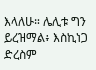እላለሁ። ሌሊቱ ግን ይረዝማል፥ እስኪነጋ ድረስም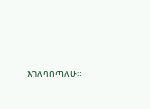እገለባበጣለሁ።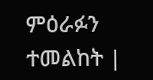ምዕራፉን ተመልከት |